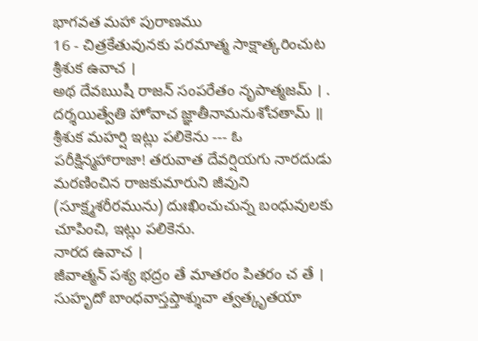భాగవత మహా పురాణము
16 - చిత్రకేతువునకు పరమాత్మ సాక్షాత్కరించుట
శ్రీశుక ఉవాచ ।
అథ దేవఋషీ రాజన్ సంపరేతం నృపాత్మజమ్ । .
దర్శయిత్వేతి హోవాచ జ్ఞాతీనామనుశోచతామ్ ॥
శ్రీశుక మహర్షి ఇట్లు పలికెను --- ఓ పరీక్షిన్మహారాజా! తరువాత దేవర్షియగు నారదుడు మరణించిన రాజకుమారుని జీవుని (సూక్ష్మశరీరమును) దుఃఖించుచున్న బంధువులకు చూపించి, ఇట్లు పలికెను.
నారద ఉవాచ ।
జీవాత్మన్ పశ్య భద్రం తే మాతరం పితరం చ తే ।
సుహృదో బాంధవాస్తప్తాశ్శుచా త్వత్కృతయా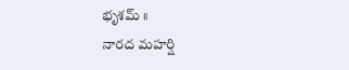భృశమ్ ॥
నారద మహర్షి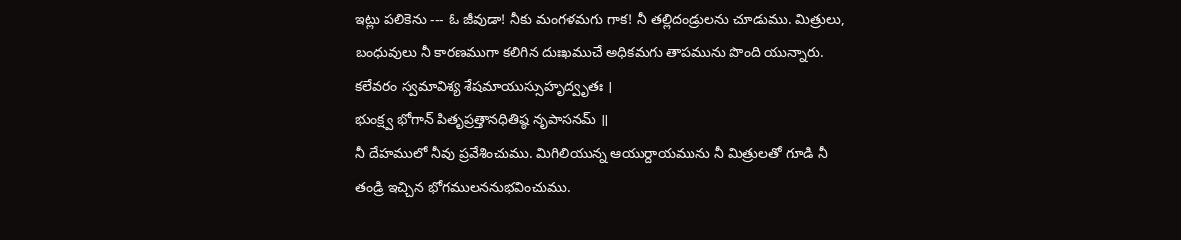ఇట్లు పలికెను --- ఓ జీవుడా! నీకు మంగళమగు గాక! నీ తల్లిదండ్రులను చూడుము. మిత్రులు, బంధువులు నీ కారణముగా కలిగిన దుఃఖముచే అధికమగు తాపమును పొంది యున్నారు.
కలేవరం స్వమావిశ్య శేషమాయుస్సుహృద్వృతః ।
భుంక్ష్వ భోగాన్ పితృప్రత్తానధితిష్ఠ నృపాసనమ్ ॥
నీ దేహములో నీవు ప్రవేశించుము. మిగిలియున్న ఆయుర్దాయమును నీ మిత్రులతో గూడి నీ తండ్రి ఇచ్చిన భోగములననుభవించుము.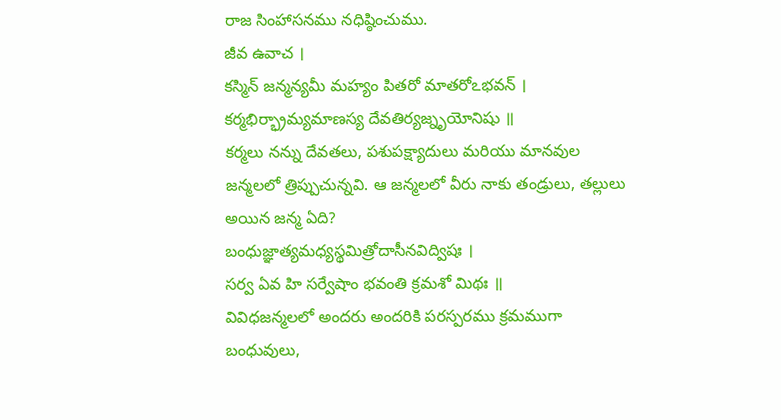రాజ సింహాసనము నధిష్ఠించుము.
జీవ ఉవాచ ।
కస్మిన్ జన్మన్యమీ మహ్యం పితరో మాతరోఽభవన్ ।
కర్మభిర్భ్రామ్యమాణస్య దేవతిర్యజ్నృయోనిషు ॥
కర్మలు నన్ను దేవతలు, పశుపక్ష్యాదులు మరియు మానవుల జన్మలలో త్రిప్పుచున్నవి. ఆ జన్మలలో వీరు నాకు తండ్రులు, తల్లులు అయిన జన్మ ఏది?
బంధుజ్ఞాత్యమధ్యస్థమిత్రోదాసీనవిద్విషః ।
సర్వ ఏవ హి సర్వేషాం భవంతి క్రమశో మిథః ॥
వివిధజన్మలలో అందరు అందరికి పరస్పరము క్రమముగా బంధువులు,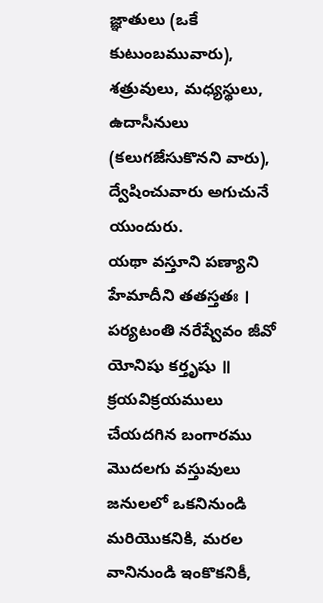జ్ఞాతులు (ఒకే కుటుంబమువారు), శత్రువులు, మధ్యస్థులు, ఉదాసీనులు (కలుగజేసుకొనని వారు), ద్వేషించువారు అగుచునే యుందురు.
యథా వస్తూని పణ్యాని హేమాదీని తతస్తతః ।
పర్యటంతి నరేష్వేవం జీవో యోనిషు కర్తృషు ॥
క్రయవిక్రయములు చేయదగిన బంగారము మొదలగు వస్తువులు జనులలో ఒకనినుండి మరియొకనికి, మరల వానినుండి ఇంకొకనికీ,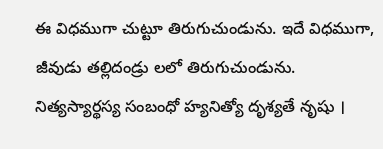ఈ విధముగా చుట్టూ తిరుగుచుండును. ఇదే విధముగా, జీవుడు తల్లిదండ్రు లలో తిరుగుచుండును.
నిత్యస్యార్థస్య సంబంధో హ్యనిత్యో దృశ్యతే నృషు ।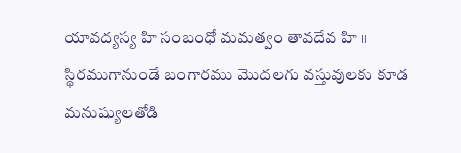యావద్యస్య హి సంబంధో మమత్వం తావదేవ హి ॥
స్థిరముగానుండే బంగారము మొదలగు వస్తువులకు కూడ మనుష్యులతోడి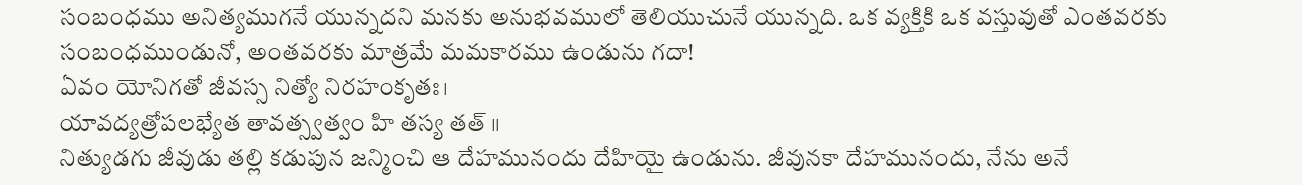సంబంధము అనిత్యముగనే యున్నదని మనకు అనుభవములో తెలియుచునే యున్నది. ఒక వ్యక్తికి ఒక వస్తువుతో ఎంతవరకు సంబంధముండునో, అంతవరకు మాత్రమే మమకారము ఉండును గదా!
ఏవం యోనిగతో జీవస్స నిత్యో నిరహంకృతః।
యావద్యత్రోపలభ్యేత తావత్స్వత్వం హి తస్య తత్ ॥
నిత్యుడగు జీవుడు తల్లి కడుపున జన్మించి ఆ దేహమునందు దేహియై ఉండును. జీవునకా దేహమునందు, నేను అనే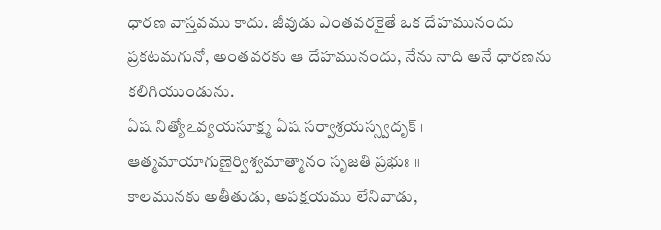ధారణ వాస్తవము కాదు. జీవుడు ఎంతవరకైతే ఒక దేహమునందు ప్రకటమగునో, అంతవరకు ఆ దేహమునందు, నేను నాది అనే ధారణను కలిగియుండును.
ఏష నిత్యోఽవ్యయసూక్ష్మ ఏష సర్వాశ్రయస్స్వదృక్ ।
ఆత్మమాయాగుణైర్విశ్వమాత్మానం సృజతి ప్రభుః ॥
కాలమునకు అతీతుడు, అపక్షయము లేనివాడు,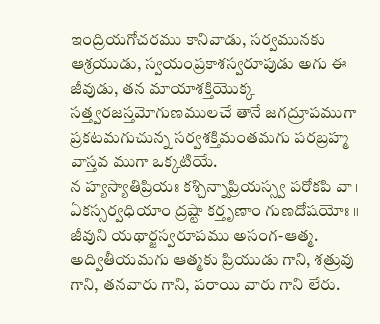ఇంద్రియగోచరము కానివాడు, సర్వమునకు ఆశ్రయుడు, స్వయంప్రకాశస్వరూపుడు అగు ఈ జీవుడు, తన మాయాశక్తియొక్క సత్త్వరజస్తమోగుణములచే తానే జగద్రూపముగా ప్రకటమగుచున్న సర్వశక్తిమంతమగు పరబ్రహ్మ వాస్తవ ముగా ఒక్కటియే.
న హ్యస్యాతిప్రియః కశ్చిన్నాప్రియస్స్వ పరోకపి వా ।
ఏకస్సర్వధియాం ద్రష్టా కర్తృణాం గుణదోషయోః ॥
జీవుని యథార్జస్వరూపము అసంగ-ఆత్మ. అద్వితీయమగు ఆత్మకు ప్రియుడు గాని, శత్రువు గాని, తనవారు గాని, పరాయి వారు గాని లేరు.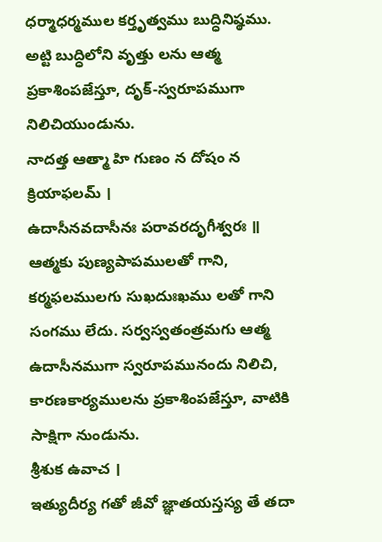ధర్మాధర్మముల కర్తృత్వము బుద్ధినిష్ఠము. అట్టి బుద్ధిలోని వృత్తు లను ఆత్మ ప్రకాశింపజేస్తూ, దృక్-స్వరూపముగా నిలిచియుండును.
నాదత్త ఆత్మా హి గుణం న దోషం న క్రియాఫలమ్ ।
ఉదాసీనవదాసీనః పరావరదృగీశ్వరః ॥
ఆత్మకు పుణ్యపాపములతో గాని, కర్మఫలములగు సుఖదుఃఖము లతో గాని సంగము లేదు. సర్వస్వతంత్రమగు ఆత్మ ఉదాసీనముగా స్వరూపమునందు నిలిచి, కారణకార్యములను ప్రకాశింపజేస్తూ, వాటికి సాక్షిగా నుండును.
శ్రీశుక ఉవాచ ।
ఇత్యుదీర్య గతో జీవో జ్ఞాతయస్తస్య తే తదా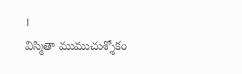।
విస్మితా ముముచుశ్శోకం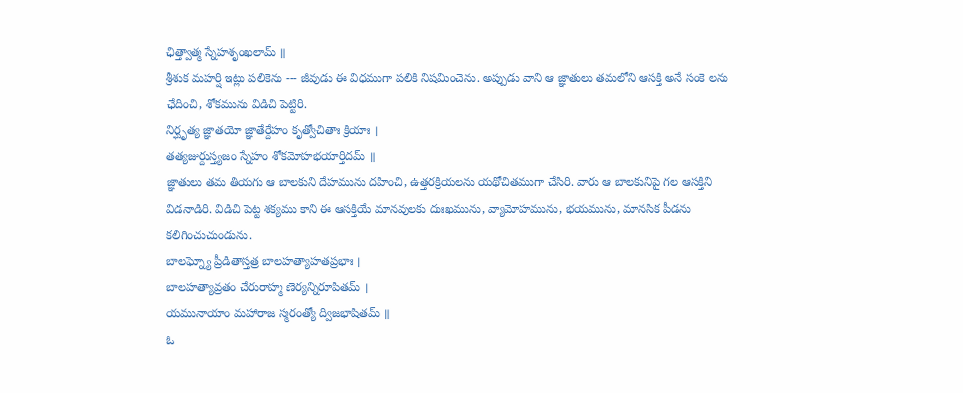ఛిత్త్వాత్మ స్నేహశృంఖలామ్ ॥
శ్రీశుక మహర్షి ఇట్లు పలికెను --- జీవుడు ఈ విధముగా పలికి నిషమించెను. అప్పుడు వాని ఆ జ్ఞాతులు తమలోని ఆసక్తి అనే సంకె లను ఛేదించి, శోకమును విడిచి పెట్టిరి.
నిర్ఘృత్య జ్ఞాతయో జ్ఞాతేర్దేహం కృత్వోచితాః క్రియాః ।
తత్యజుర్దుస్త్యజం స్నేహం శోకమోహభయార్తిదమ్ ॥
జ్ఞాతులు తమ తియగు ఆ బాలకుని దేహమును దహించి, ఉత్తరక్రియలను యథోచితముగా చేసిరి. వారు ఆ బాలకునిపై గల ఆసక్తిని విడనాడిరి. విడిచి పెట్ట శక్యము కాని ఈ ఆసక్తియే మానవులకు దుఃఖమును, వ్యామోహమును, భయమును, మానసిక పీడను కలిగించుచుండును.
బాలఘ్న్యో ప్రీడితాస్తత్ర బాలహత్యాహతప్రభాః ।
బాలహత్యావ్రతం చేరురాహ్మ ణెర్యన్నిరూపితమ్ ।
యమునాయాం మహారాజ స్మరంత్యో ద్విజభాషితమ్ ॥
ఓ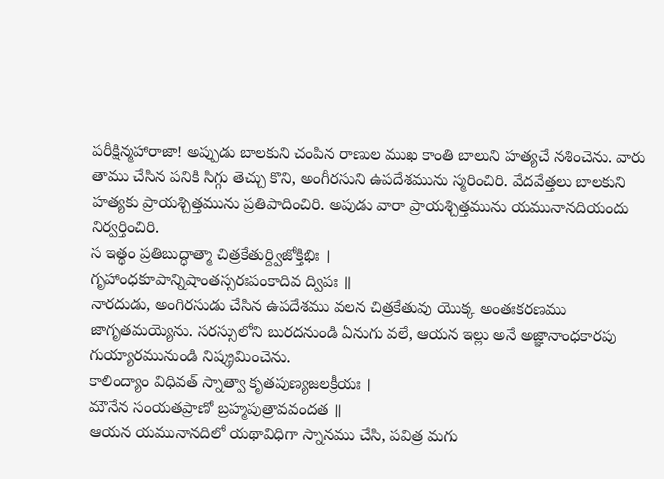పరీక్షిన్మహారాజా! అప్పుడు బాలకుని చంపిన రాణుల ముఖ కాంతి బాలుని హత్యచే నశించెను. వారు తాము చేసిన పనికి సిగ్గు తెచ్చు కొని, అంగీరసుని ఉపదేశమును స్మరించిరి. వేదవేత్తలు బాలకుని హత్యకు ప్రాయశ్చిత్తమును ప్రతిపాదించిరి. అపుడు వారా ప్రాయశ్చిత్తమును యమునానదియందు నిర్వర్తించిరి.
స ఇత్థం ప్రతిబుద్ధాత్మా చిత్రకేతుర్ద్విజోక్తిభిః ।
గృహాంధకూపాన్నిషాంతస్సరఃపంకాదివ ద్విపః ॥
నారదుడు, అంగిరసుడు చేసిన ఉపదేశము వలన చిత్రకేతువు యొక్క అంతఃకరణము జాగృతమయ్యెను. సరస్సులోని బురదనుండి ఏనుగు వలే, ఆయన ఇల్లు అనే అజ్ఞానాంధకారపు గుయ్యారమునుండి నిష్క్రమించెను.
కాలింద్యాం విధివత్ స్నాత్వా కృతపుణ్యజలక్రీయః ।
మౌనేన సంయతప్రాణో బ్రహ్మపుత్రావవందత ॥
ఆయన యమునానదిలో యథావిధిగా స్నానము చేసి, పవిత్ర మగు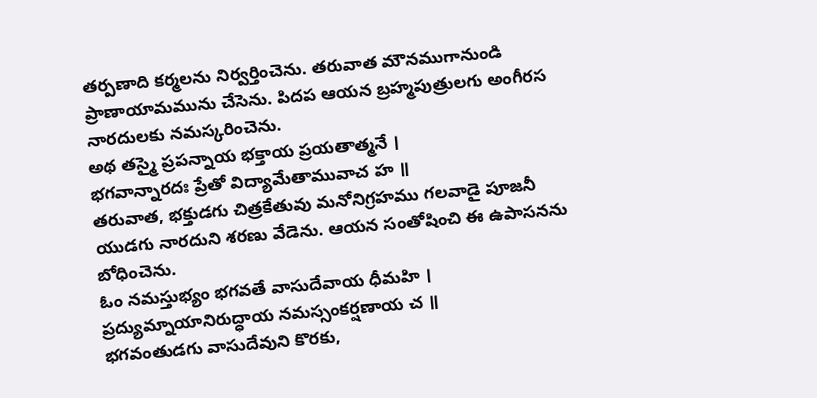తర్పణాది కర్మలను నిర్వర్తించెను. తరువాత మౌనముగానుండి ప్రాణాయామమును చేసెను. పిదప ఆయన బ్రహ్మపుత్రులగు అంగీరస నారదులకు నమస్కరించెను.
అథ తస్మై ప్రపన్నాయ భక్తాయ ప్రయతాత్మనే ।
భగవాన్నారదః ప్రేతో విద్యామేతామువాచ హ ॥
తరువాత, భక్తుడగు చిత్రకేతువు మనోనిగ్రహము గలవాడై పూజనీ యుడగు నారదుని శరణు వేడెను. ఆయన సంతోషించి ఈ ఉపాసనను బోధించెను.
ఓం నమస్తుభ్యం భగవతే వాసుదేవాయ ధీమహి ।
ప్రద్యుమ్నాయానిరుద్ధాయ నమస్సంకర్షణాయ చ ॥
భగవంతుడగు వాసుదేవుని కొరకు,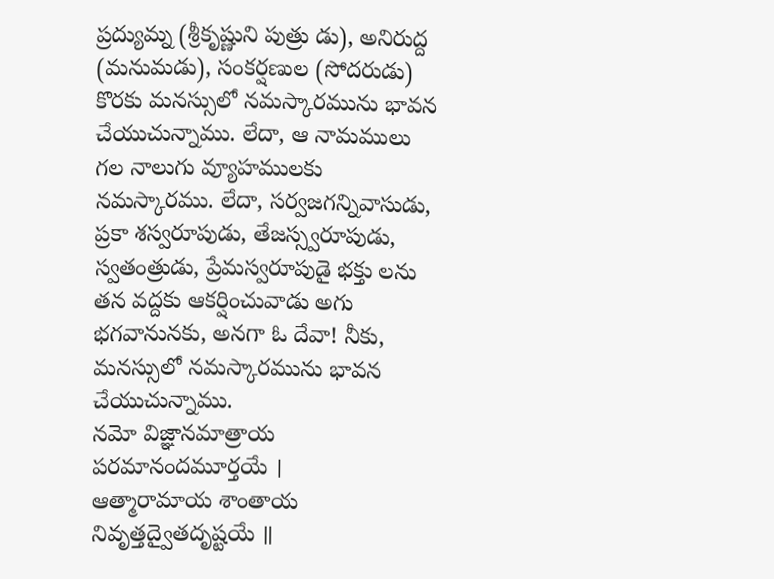ప్రద్యుమ్న (శ్రీకృష్ణుని పుత్రు డు), అనిరుద్ద (మనుమడు), సంకర్షణుల (సోదరుడు) కొరకు మనస్సులో నమస్కారమును భావన చేయుచున్నాము. లేదా, ఆ నామములు గల నాలుగు వ్యూహములకు నమస్కారము. లేదా, సర్వజగన్నివాసుడు, ప్రకా శస్వరూపుడు, తేజస్స్వరూపుడు, స్వతంత్రుడు, ప్రేమస్వరూపుడై భక్తు లను తన వద్దకు ఆకర్షించువాడు అగు భగవానునకు, అనగా ఓ దేవా! నీకు, మనస్సులో నమస్కారమును భావన చేయుచున్నాము.
నమో విజ్ఞానమాత్రాయ పరమానందమూర్తయే ।
ఆత్మారామాయ శాంతాయ నివృత్తద్వైతదృష్టయే ॥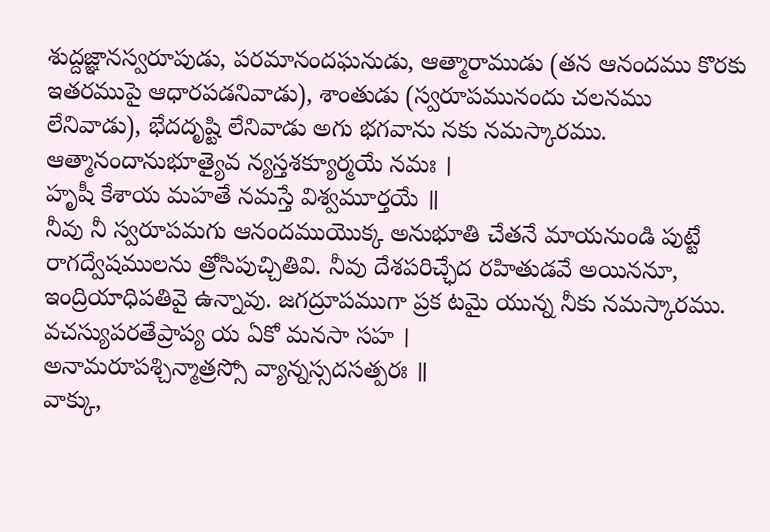శుద్దజ్ఞానస్వరూపుడు, పరమానందఘనుడు, ఆత్మారాముడు (తన ఆనందము కొరకు ఇతరముపై ఆధారపడనివాడు), శాంతుడు (స్వరూపమునందు చలనము లేనివాడు), భేదదృష్టి లేనివాడు అగు భగవాను నకు నమస్కారము.
ఆత్మానందానుభూత్యైవ న్యస్తశక్యూర్మయే నమః ।
హృషీ కేశాయ మహతే నమస్తే విశ్వమూర్తయే ॥
నీవు నీ స్వరూపమగు ఆనందముయొక్క అనుభూతి చేతనే మాయనుండి పుట్టే రాగద్వేషములను త్రోసిపుచ్చితివి. నీవు దేశపరిచ్ఛేద రహితుడవే అయిననూ, ఇంద్రియాధిపతివై ఉన్నావు. జగద్రూపముగా ప్రక టమై యున్న నీకు నమస్కారము.
వచస్యుపరతేప్రాప్య య ఏకో మనసా సహ ।
అనామరూపశ్చిన్మాత్రస్సో వ్యాన్నస్సదసత్పరః ॥
వాక్కు,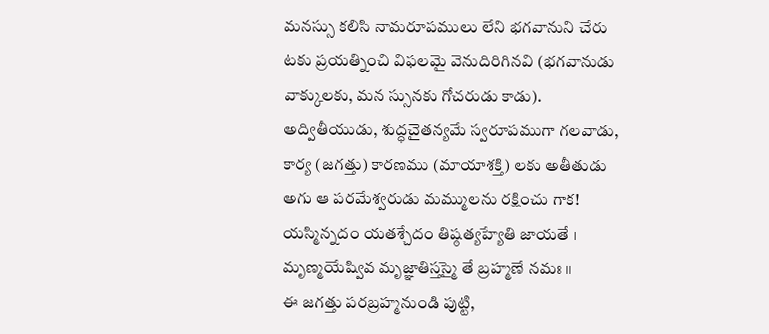మనస్సు కలిసి నామరూపములు లేని భగవానుని చేరు టకు ప్రయత్నించి విఫలమై వెనుదిరిగినవి (భగవానుడు వాక్కులకు, మన స్సునకు గోచరుడు కాడు). అద్వితీయుడు, శుద్ధచైతన్యమే స్వరూపముగా గలవాడు, కార్య (జగత్తు) కారణము (మాయాశక్తి) లకు అతీతుడు అగు ఆ పరమేశ్వరుడు మమ్ములను రక్షించు గాక!
యస్మిన్నదం యతశ్చేదం తిష్ఠత్యహ్యేతి జాయతే ।
మృణ్మయేష్వివ మృజ్ఞాతిస్తస్మై తే బ్రహ్మణే నమః ॥
ఈ జగత్తు పరబ్రహ్మనుండి పుట్టి,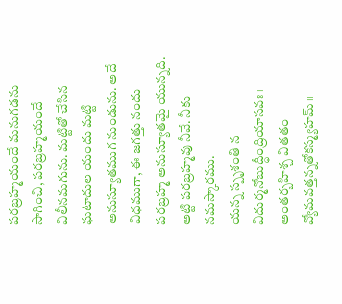పరబ్రహ్మయందే మనుగడను సాగించి, పరబ్రహ్మయందే విలీనమగును. మట్టితో చేసిన ఘటాదుల యందు మట్టి అనుస్యూతముగ నుండును. అదే విధముగా, ఈ జగత్తు నందు పరబ్రహ్మ అనుస్యూతమై యున్నది. అట్టి పరబ్రహ్మవు నీవే. నీకు నమస్కారము.
యన్న స్పృశంతి న విదుర్మనోబుద్ధీంద్రియాసవః ।
అంతర్బహిశ్చ వితతం వ్యోమవత్తన్నతోకస్మ్యహమ్ ॥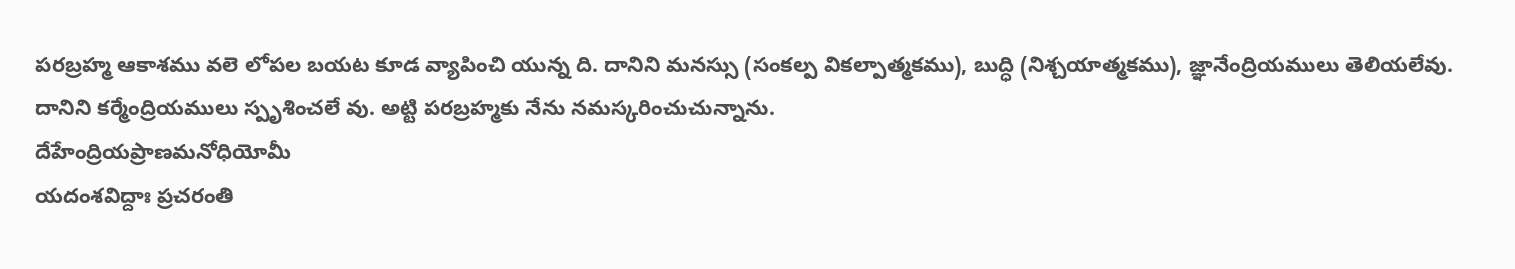పరబ్రహ్మ ఆకాశము వలె లోపల బయట కూడ వ్యాపించి యున్న ది. దానిని మనస్సు (సంకల్ప వికల్పాత్మకము), బుద్ధి (నిశ్చయాత్మకము), జ్ఞానేంద్రియములు తెలియలేవు. దానిని కర్మేంద్రియములు స్పృశించలే వు. అట్టి పరబ్రహ్మకు నేను నమస్కరించుచున్నాను.
దేహేంద్రియప్రాణమనోధియోమీ
యదంశవిద్దాః ప్రచరంతి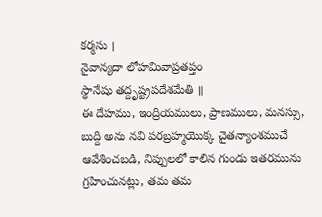కర్మసు ।
నైవాన్యదా లోహమివాప్రతప్తం
స్థానేషు తద్దృష్ట్రపదేశమేతి ॥
ఈ దేహము, ఇంద్రియములు, ప్రాణములు, మనస్సు, బుద్ది అను నవి పరబ్రహ్మయొక్క చైతన్యాంశముచే ఆవేశించబడి, నిప్పులలో కాలిన గుండు ఇతరమును గ్రహించునట్లు, తమ తమ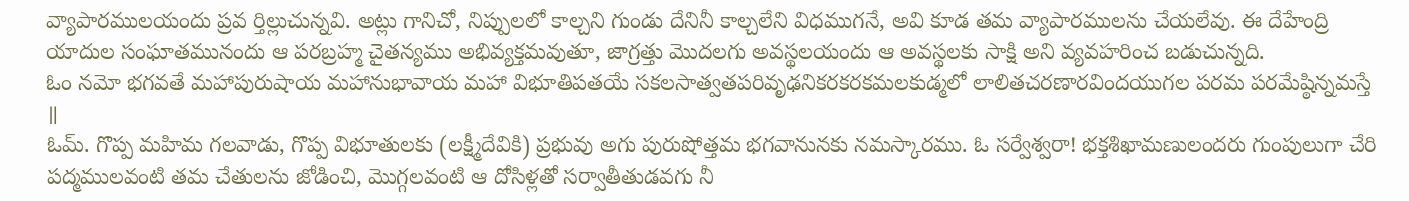వ్యాపారములయందు ప్రవ ర్తిల్లుచున్నవి. అట్లు గానిచో, నిప్పులలో కాల్చని గుండు దేనినీ కాల్చలేని విధముగనే, అవి కూడ తమ వ్యాపారములను చేయలేవు. ఈ దేహేంద్రి యాదుల సంఘాతమునందు ఆ పరబ్రహ్మ చైతన్యము అభివ్యక్తమవుతూ, జాగ్రత్తు మొదలగు అవస్థలయందు ఆ అవస్థలకు సాక్షి అని వ్యవహరించ బడుచున్నది.
ఓం నమో భగవతే మహాపురుషాయ మహానుభావాయ మహా విభూతిపతయే సకలసాత్వతపరివృఢనికరకరకమలకుడ్మలో లాలితచరణారవిందయుగల పరమ పరమేష్ఠిన్నమస్తే ॥
ఓమ్. గొప్ప మహిమ గలవాడు, గొప్ప విభూతులకు (లక్ష్మీదేవికి) ప్రభువు అగు పురుషోత్తమ భగవానునకు నమస్కారము. ఓ సర్వేశ్వరా! భక్తశిఖామణులందరు గుంపులుగా చేరి పద్మములవంటి తమ చేతులను జోడించి, మొగ్గలవంటి ఆ దోసిళ్లతో సర్వాతీతుడవగు నీ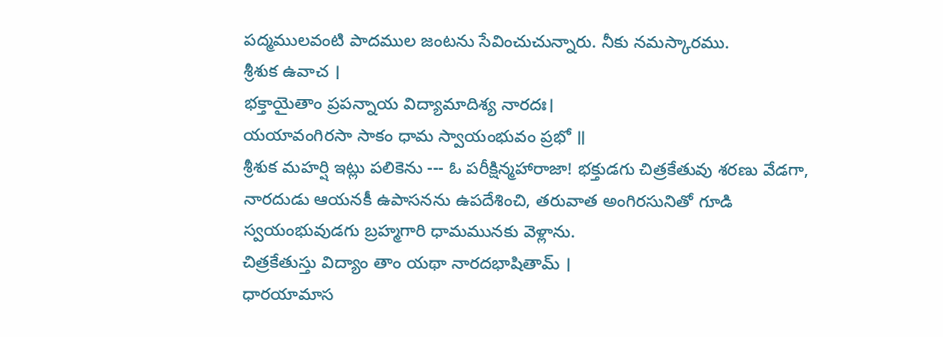పద్మములవంటి పాదముల జంటను సేవించుచున్నారు. నీకు నమస్కారము.
శ్రీశుక ఉవాచ ।
భక్తాయైతాం ప్రపన్నాయ విద్యామాదిశ్య నారదః।
యయావంగిరసా సాకం ధామ స్వాయంభువం ప్రభో ॥
శ్రీశుక మహర్షి ఇట్లు పలికెను --- ఓ పరీక్షిన్మహారాజా! భక్తుడగు చిత్రకేతువు శరణు వేడగా, నారదుడు ఆయనకీ ఉపాసనను ఉపదేశించి, తరువాత అంగిరసునితో గూడి స్వయంభువుడగు బ్రహ్మగారి ధామమునకు వెళ్లాను.
చిత్రకేతుస్తు విద్యాం తాం యథా నారదభాషితామ్ ।
ధారయామాస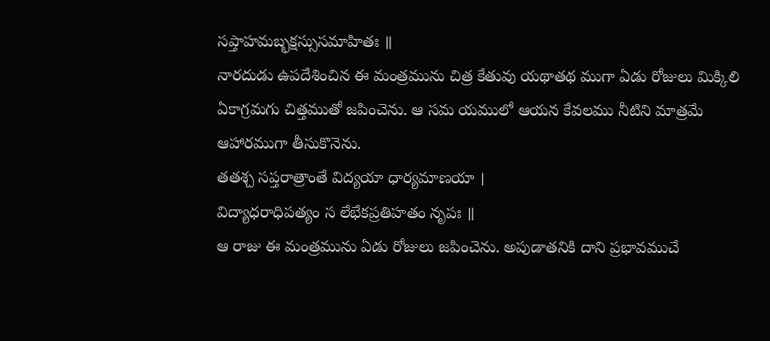సప్తాహమబ్భక్షస్సుసమాహితః ॥
నారదుడు ఉపదేశించిన ఈ మంత్రమును చిత్ర కేతువు యథాతథ ముగా ఏడు రోజులు మిక్కిలి ఏకాగ్రమగు చిత్తముతో జపించెను. ఆ సమ యములో ఆయన కేవలము నీటిని మాత్రమే ఆహారముగా తీసుకొనెను.
తతశ్చ సప్తరాత్రాంతే విద్యయా ధార్యమాణయా ।
విద్యాధరాధిపత్యం స లేభేకప్రతిహతం నృపః ॥
ఆ రాజు ఈ మంత్రమును ఏడు రోజులు జపించెను. అపుడాతనికి దాని ప్రభావముచే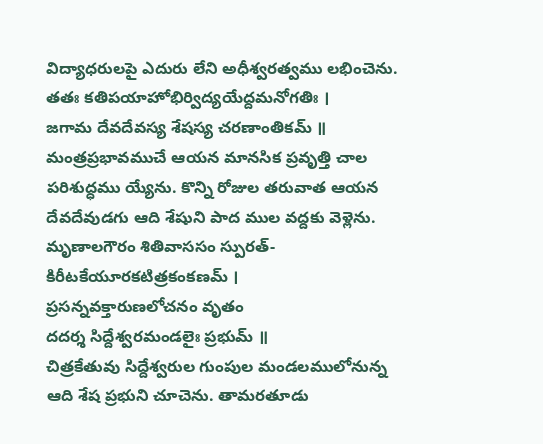విద్యాధరులపై ఎదురు లేని అధీశ్వరత్వము లభించెను.
తతః కతిపయాహోభిర్విద్యయేద్దమనోగతిః ।
జగామ దేవదేవస్య శేషస్య చరణాంతికమ్ ॥
మంత్రప్రభావముచే ఆయన మానసిక ప్రవృత్తి చాల పరిశుద్ధము య్యేను. కొన్ని రోజుల తరువాత ఆయన దేవదేవుడగు ఆది శేషుని పాద ముల వద్దకు వెళ్లెను.
మృణాలగౌరం శితివాససం స్పురత్-
కిరీటకేయూరకటిత్రకంకణమ్ ।
ప్రసన్నవక్తారుణలోచనం వృతం
దదర్శ సిద్దేశ్వరమండలైః ప్రభుమ్ ॥
చిత్రకేతువు సిద్దేశ్వరుల గుంపుల మండలములోనున్న ఆది శేష ప్రభుని చూచెను. తామరతూడు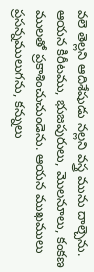వలె తెల్లని ఆదిశేషుడు నల్లని వస్త్ర మును దాల్చెను. ఆయన కిరీటము, భుజపురులు, మొలనూలు, కంకణ ములతో ప్రకాశించుచుండెను. ఆయన ముఖములు ప్రసన్నములుగను, కన్నులు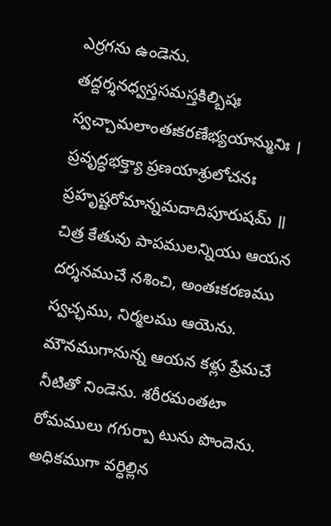ఎర్రగను ఉండెను.
తద్దర్శనధ్వస్తసమస్తకిల్బిషః
స్వచ్చామలాంతఃకరణేభ్యయాన్మునిః ।
ప్రవృద్ధభక్త్యా ప్రణయాశ్రులోచనః
ప్రహృష్టరోమాన్నమదాదిపూరుషమ్ ॥
చిత్ర కేతువు పాపములన్నియు ఆయన దర్శనముచే నశించి, అంతఃకరణము స్వచ్ఛము, నిర్మలము ఆయెను. మౌనముగానున్న ఆయన కళ్లు ప్రేమచే నీటితో నిండెను. శరీరమంతటా రోమములు గగుర్పా టును పొందెను. అధికముగా వర్ధిల్లిన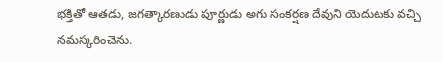భక్తితో ఆతడు, జగత్కారణుడు పూర్ణుడు అగు సంకర్షణ దేవుని యెదుటకు వచ్చి నమస్కరించెను.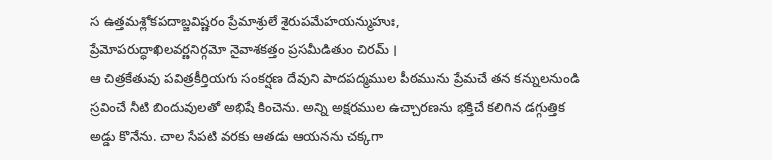స ఉత్తమశ్లోకపదాబ్జవిష్ణరం ప్రేమాశ్రులే శైరుపమేహయన్ముహుః,
ప్రేమోపరుద్ధాఖిలవర్ణనిర్గమో నైవాశకత్తం ప్రసమీడితుం చిరమ్ ।
ఆ చిత్రకేతువు పవిత్రకీర్తియగు సంకర్షణ దేవుని పాదపద్మముల పీఠమును ప్రేమచే తన కన్నులనుండి స్రవించే నీటి బిందువులతో అభిషే కించెను. అన్ని అక్షరముల ఉచ్చారణను భక్తిచే కలిగిన డగ్గుత్తిక అడ్డు కొనేను. చాల సేపటి వరకు ఆతడు ఆయనను చక్కగా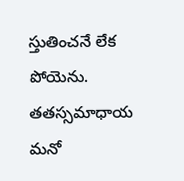స్తుతించనే లేక పోయెను.
తతస్సమాధాయ మనో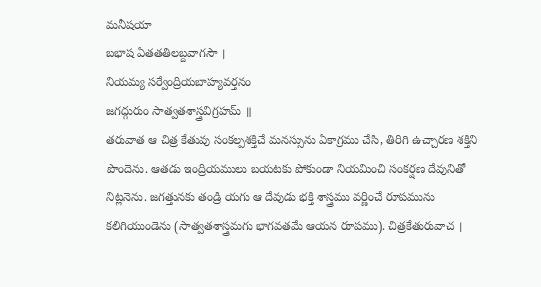మనీషయా
బభాష ఏతతతిలబ్దవాగసౌ ।
నియమ్య సర్వేంద్రియబాహ్యవర్తనం
జగద్గురుం సాత్వతశాస్త్రవిగ్రహమ్ ॥
తరువాత ఆ చిత్ర కేతువు సంకల్పశక్తిచే మనస్సును ఏకాగ్రము చేసి, తిరిగి ఉచ్చారణ శక్తిని పొందెను. ఆతడు ఇంద్రియములు బయటకు పోకుండా నియమించి సంకర్షణ దేవునితో నిట్లనెను. జగత్తునకు తండ్రి యగు ఆ దేవుడు భక్తి శాస్త్రము వర్ణించే రూపమును కలిగియుండెను (సాత్వతశాస్త్రమగు భాగవతమే ఆయన రూపము). చిత్రకేతురువాచ ।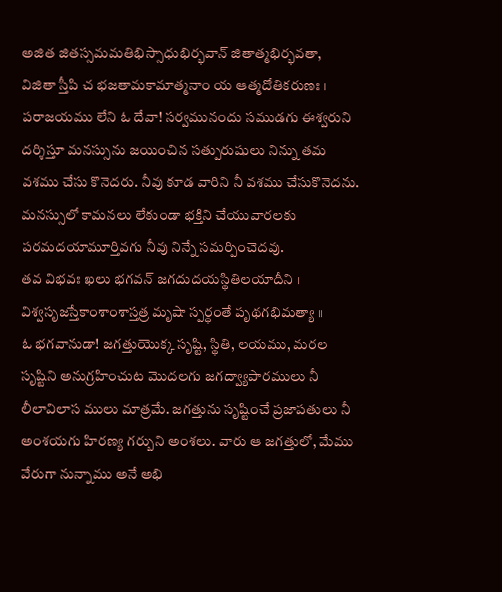అజిత జితస్సమమతిభిస్సాధుభిర్భవాన్ జితాత్మభిర్భవతా,
విజితా స్తీపి చ భజతామకామాత్మనాం య ఆత్మదోతికరుణః ।
పరాజయము లేని ఓ దేవా! సర్వమునందు సముడగు ఈశ్వరుని దర్శిస్తూ మనస్సును జయించిన సత్పురుషులు నిన్ను తమ వశము చేసు కొనెదరు. నీవు కూడ వారిని నీ వశము చేసుకొనెదను. మనస్సులో కామనలు లేకుండా భక్తిని చేయువారలకు పరమదయామూర్తివగు నీవు నిన్నే సమర్పించెదవు.
తవ విభవః ఖలు భగవన్ జగదుదయస్థితిలయాదీని ।
విశ్వసృజస్తేకాంశాంశాస్తత్ర మృషా స్పర్ధంతే పృథగభిమత్యా ॥
ఓ భగవానుడా! జగత్తుయొక్క సృష్టి, స్థితి, లయము, మరల సృష్టిని అనుగ్రహించుట మొదలగు జగద్వ్యాపారములు నీ లీలావిలాస ములు మాత్రమే. జగత్తును సృష్టించే ప్రజాపతులు నీ అంశయగు హిరణ్య గర్బుని అంశలు. వారు ఆ జగత్తులో, మేము వేరుగా నున్నాము అనే అభి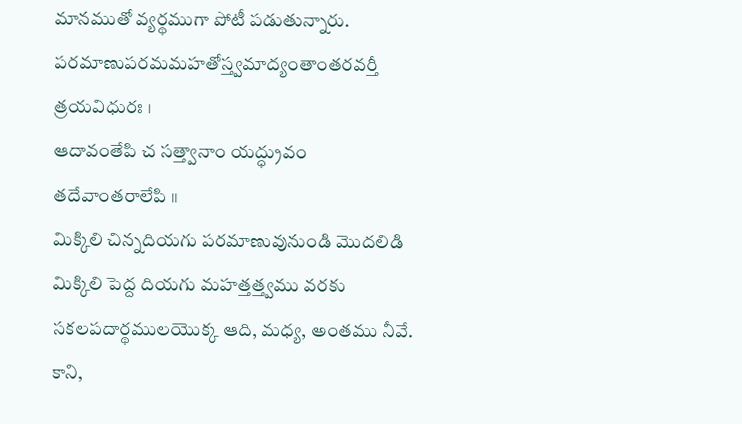మానముతో వ్యర్థముగా పోటీ పడుతున్నారు.
పరమాణుపరమమహతోస్త్వమాద్యంతాంతరవర్తీ త్రయవిధురః ।
ఆదావంతేపి చ సత్త్వానాం యద్ధ్రువం తదేవాంతరాలేపి ॥
మిక్కిలి చిన్నదియగు పరమాణువునుండి మొదలిడి మిక్కిలి పెద్ద దియగు మహత్తత్త్వము వరకు సకలపదార్థములయొక్క ఆది, మధ్య, అంతము నీవే. కాని,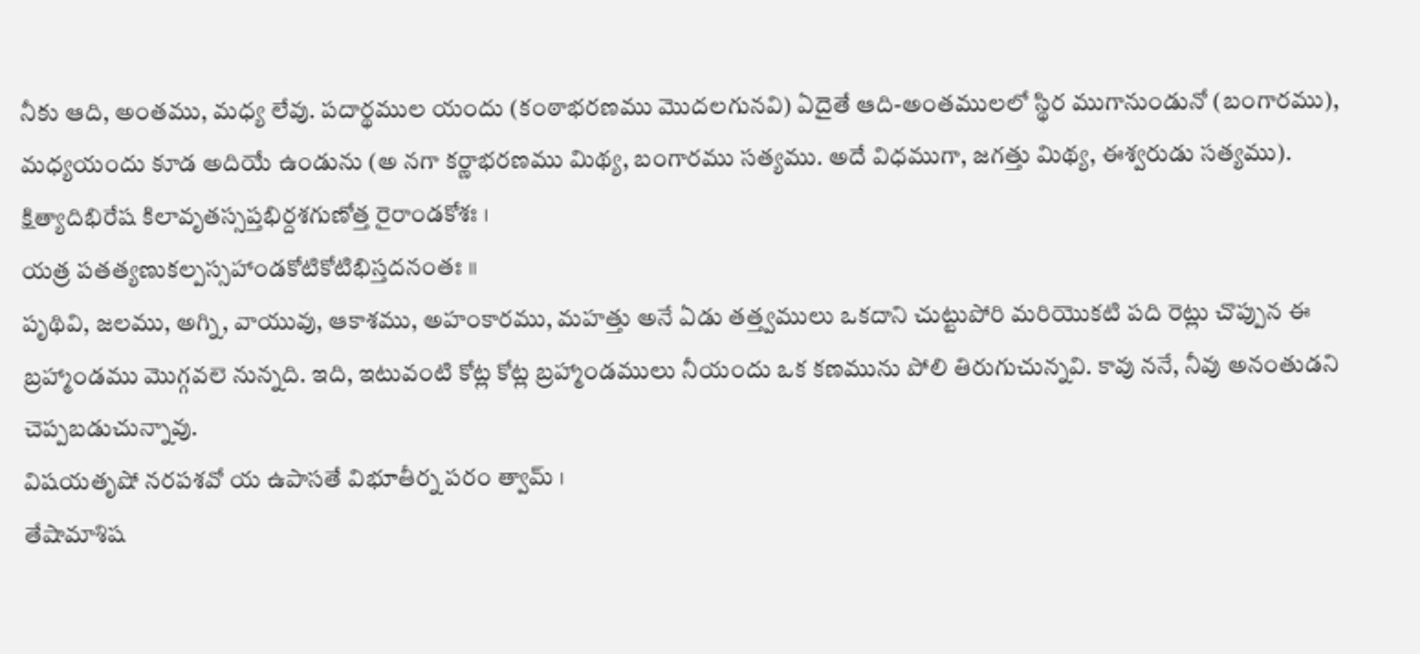నీకు ఆది, అంతము, మధ్య లేవు. పదార్థముల యందు (కంఠాభరణము మొదలగునవి) ఏదైతే ఆది-అంతములలో స్థిర ముగానుండునో (బంగారము), మధ్యయందు కూడ అదియే ఉండును (అ నగా కర్ణాభరణము మిథ్య, బంగారము సత్యము. అదే విధముగా, జగత్తు మిథ్య, ఈశ్వరుడు సత్యము).
క్షిత్యాదిభిరేష కిలావృతస్సప్తభిర్దశగుణోత్త రైరాండకోశః ।
యత్ర పతత్యణుకల్పస్సహాండకోటికోటిభిస్తదనంతః ॥
పృథివి, జలము, అగ్ని, వాయువు, ఆకాశము, అహంకారము, మహత్తు అనే ఏడు తత్త్వములు ఒకదాని చుట్టుపోరి మరియొకటి పది రెట్లు చొప్పున ఈ బ్రహ్మాండము మొగ్గవలె నున్నది. ఇది, ఇటువంటి కోట్ల కోట్ల బ్రహ్మాండములు నీయందు ఒక కణమును పోలి తిరుగుచున్నవి. కావు ననే, నీవు అనంతుడని చెప్పబడుచున్నావు.
విషయతృషో నరపశవో య ఉపాసతే విభూతీర్న పరం త్వామ్ ।
తేషామాశిష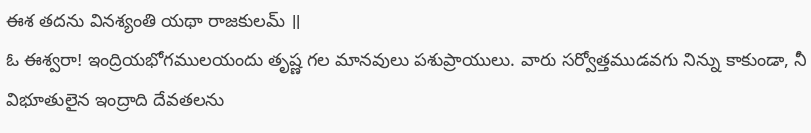ఈశ తదను వినశ్యంతి యథా రాజకులమ్ ॥
ఓ ఈశ్వరా! ఇంద్రియభోగములయందు తృష్ణ గల మానవులు పశుప్రాయులు. వారు సర్వోత్తముడవగు నిన్ను కాకుండా, నీ విభూతులైన ఇంద్రాది దేవతలను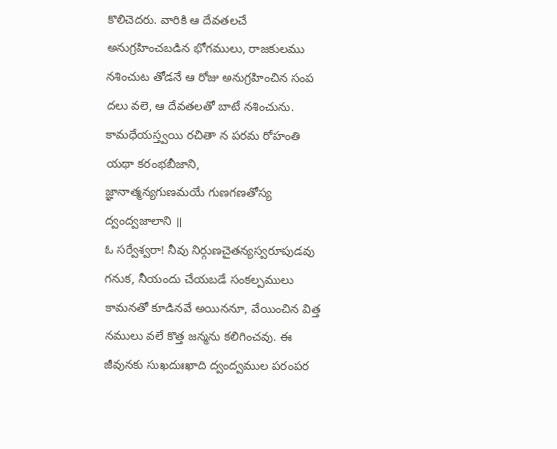కొలిచెదరు. వారికి ఆ దేవతలచే అనుగ్రహించబడిన భోగములు, రాజకులము నశించుట తోడనే ఆ రోజు అనుగ్రహించిన సంప దలు వలె, ఆ దేవతలతో బాటే నశించును.
కామధేయస్త్వయి రచితా న పరమ రోహంతి యథా కరంభబీజాని,
జ్ఞానాత్మన్యగుణమయే గుణగణతోస్య ద్వంద్వజాలాని ॥
ఓ సర్వేశ్వరా! నీవు నిర్గుణచైతన్యస్వరూపుడవు గనుక, నీయందు చేయబడే సంకల్పములు కామనతో కూడినవే అయిననూ, వేయించిన విత్త నములు వలే కొత్త జన్మను కలిగించవు. ఈ జీవునకు సుఖదుఃఖాది ద్వంద్వముల పరంపర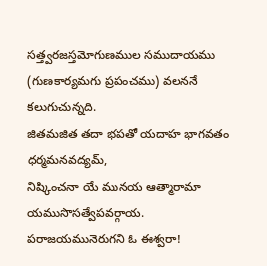సత్త్వరజస్తమోగుణముల సముదాయము (గుణకార్యమగు ప్రపంచము) వలననే కలుగుచున్నది.
జితమజిత తదా భపతో యదాహ భాగవతం ధర్మమనవద్యమ్,
నిష్కించనా యే మునయ ఆత్మారామా యముసొసత్వేపవర్గాయ.
పరాజయమునెరుగని ఓ ఈశ్వరా!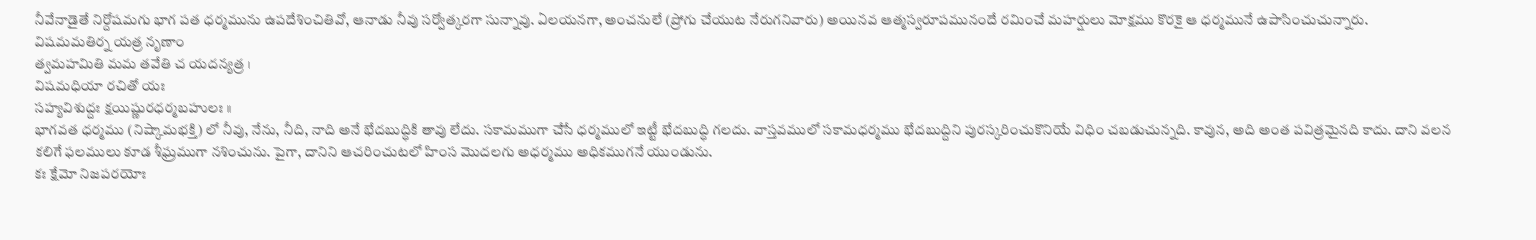నీవేనాడైతే నిర్దోషమగు భాగ పత ధర్మమును ఉపదేశించితివో, ఆనాడు నీవు సర్వోత్కరగా సున్నావు. ఏలయనగా, అంచనులే (ప్రోగు చేయుట నేరుగనివారు) అయినవ ఆత్మస్వరూపమునందే రమించే మహర్షులు మోక్షము కొరకై ఆ ధర్మమునే ఉపాసించుచున్నారు.
విషమమతిర్న యత్ర నృణాం
త్వమహమితి మమ తవేతి చ యదన్యత్ర ।
విషమధియా రచితో యః
సహ్యవిశుద్దః క్షయిష్ణురధర్మబహులః ॥
భాగవత ధర్మము (నిష్కామభక్తి) లో నీవు, నేను, నీది, నాది అనే భేదబుద్ధికి తావు లేదు. సకామముగా చేసే ధర్మములో ఇట్టీ భేదబుద్ధి గలదు. వాస్తవములో సకామధర్మము భేదబుద్దిని పురస్కరించుకొనియే విధిం చబడుచున్నది. కావున, అది అంత పవిత్రమైనది కాదు. దాని వలన కలిగే ఫలములు కూడ శీఘ్రముగా నశించును. పైగా, దానిని ఆచరించుటలో హింస మొదలగు అధర్మము అధికముగనే యుండును.
కః క్షేమో నిజపరయోః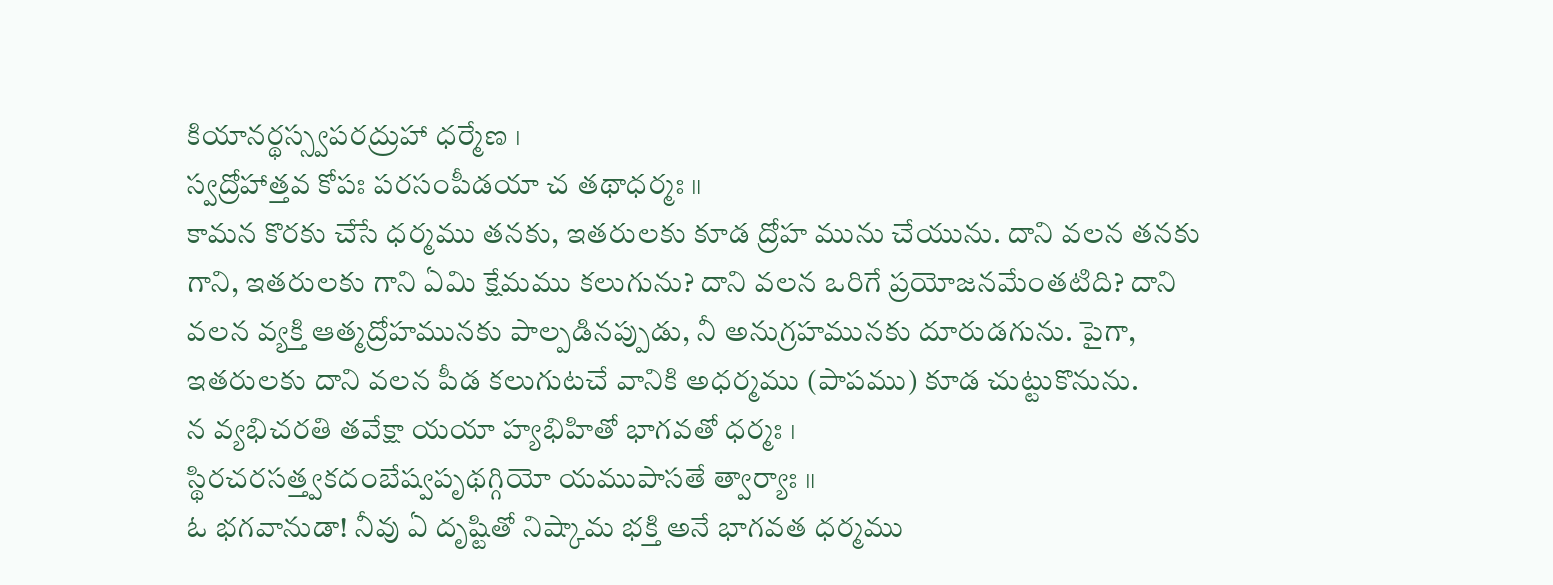కియానర్థస్స్వపరద్రుహా ధర్మేణ ।
స్వద్రోహాత్తవ కోపః పరసంపీడయా చ తథాధర్మః ॥
కామన కొరకు చేసే ధర్మము తనకు, ఇతరులకు కూడ ద్రోహ మును చేయును. దాని వలన తనకు గాని, ఇతరులకు గాని ఏమి క్షేమము కలుగును? దాని వలన ఒరిగే ప్రయోజనమేంతటిది? దాని వలన వ్యక్తి ఆత్మద్రోహమునకు పాల్పడినప్పుడు, నీ అనుగ్రహమునకు దూరుడగును. పైగా, ఇతరులకు దాని వలన పీడ కలుగుటచే వానికి అధర్మము (పాపము) కూడ చుట్టుకొనును.
న వ్యభిచరతి తవేక్షా యయా హ్యభిహితో భాగవతో ధర్మః ।
స్థిరచరసత్త్వకదంబేష్వపృథగ్గియో యముపాసతే త్వార్యాః ॥
ఓ భగవానుడా! నీవు ఏ దృష్టితో నిష్కామ భక్తి అనే భాగవత ధర్మము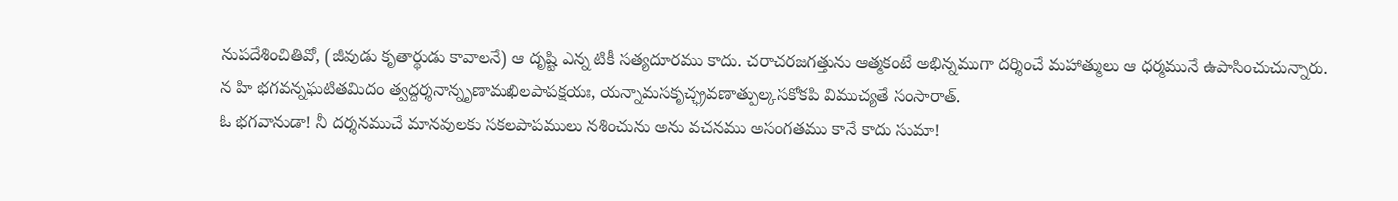నుపదేశించితివో, (జీవుడు కృతార్థుడు కావాలనే) ఆ దృష్టి ఎన్న టికీ సత్యదూరము కాదు. చరాచరజగత్తును ఆత్మకంటే అభిన్నముగా దర్శించే మహాత్ములు ఆ ధర్మమునే ఉపాసించుచున్నారు.
న హి భగవన్నఘటితమిదం త్వద్దర్శనాన్నృణామఖిలపాపక్షయః, యన్నామసకృచ్ఛ్రవణాత్పుల్కసకోకపి విముచ్యతే సంసారాత్.
ఓ భగవానుడా! నీ దర్శనముచే మానవులకు సకలపాపములు నశించును అను వచనము అసంగతము కానే కాదు సుమా!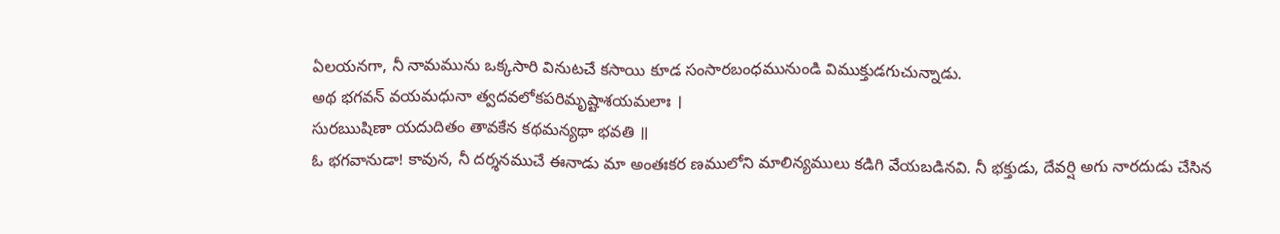ఏలయనగా, నీ నామమును ఒక్కసారి వినుటచే కసాయి కూడ సంసారబంధమునుండి విముక్తుడగుచున్నాడు.
అథ భగవన్ వయమధునా త్వదవలోకపరిమృష్టాశయమలాః ।
సురఋషిణా యదుదితం తావకేన కథమన్యథా భవతి ॥
ఓ భగవానుడా! కావున, నీ దర్శనముచే ఈనాడు మా అంతఃకర ణములోని మాలిన్యములు కడిగి వేయబడినవి. నీ భక్తుడు, దేవర్షి అగు నారదుడు చేసిన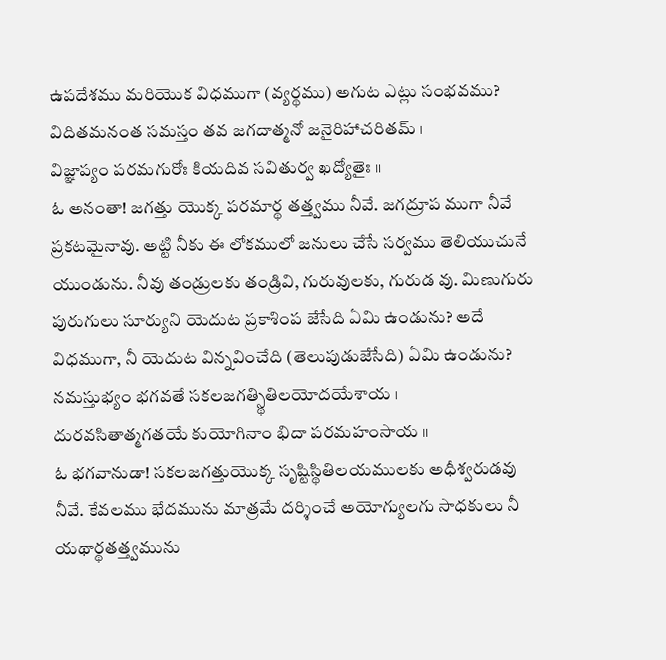ఉపదేశము మరియొక విధముగా (వ్యర్థము) అగుట ఎట్లు సంభవము?
విదితమనంత సమస్తం తవ జగదాత్మనో జనైరిహాచరితమ్ ।
విజ్ఞాప్యం పరమగురోః కియదివ సవితుర్వ ఖద్యోతైః ॥
ఓ అనంతా! జగత్తు యొక్క పరమార్థ తత్త్వము నీవే. జగద్రూప ముగా నీవే ప్రకటమైనావు. అట్టి నీకు ఈ లోకములో జనులు చేసే సర్వము తెలియుచునే యుండును. నీవు తండ్రులకు తండ్రివి, గురువులకు, గురుడ వు. మిణుగురు పురుగులు సూర్యుని యెదుట ప్రకాశింప జేసేది ఏమి ఉండును? అదే విధముగా, నీ యెదుట విన్నవించేది (తెలుపుడుజేసేది) ఏమి ఉండును?
నమస్తుభ్యం భగవతే సకలజగత్స్థితిలయోదయేశాయ ।
దురవసితాత్మగతయే కుయోగినాం భిదా పరమహంసాయ ॥
ఓ భగవానుడా! సకలజగత్తుయొక్క సృష్టిస్థితిలయములకు అధీశ్వరుడవు నీవే. కేవలము భేదమును మాత్రమే దర్శించే అయోగ్యులగు సాధకులు నీ యథార్థతత్త్వమును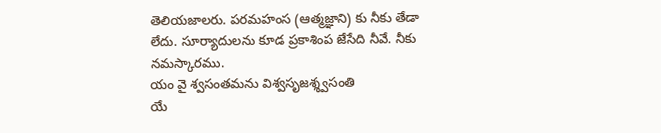తెలియజాలరు. పరమహంస (ఆత్మజ్ఞాని) కు నీకు తేడా లేదు. సూర్యాదులను కూడ ప్రకాశింప జేసేది నీవే. నీకు నమస్కారము.
యం వై శ్వసంతమను విశ్వసృజశ్శ్వసంతి
యే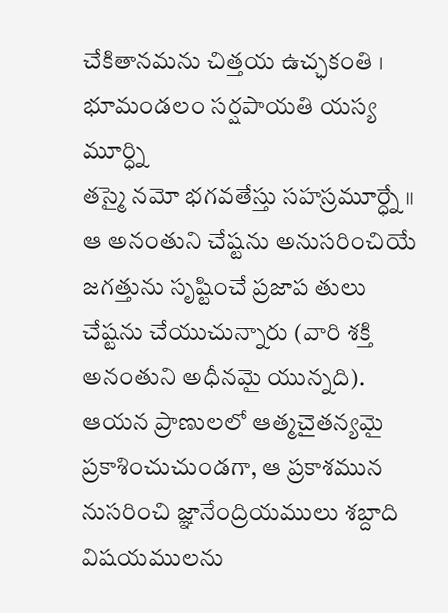చేకితానమను చిత్తయ ఉచ్ఛకంతి ।
భూమండలం సర్షపాయతి యస్య మూర్ధ్ని
తస్మై నమో భగవతేస్తు సహస్రమూర్ధ్నే ॥
ఆ అనంతుని చేష్టను అనుసరించియే జగత్తును సృష్టించే ప్రజాప తులు చేష్టను చేయుచున్నారు (వారి శక్తి అనంతుని అధీనమై యున్నది). ఆయన ప్రాణులలో ఆత్మచైతన్యమై ప్రకాశించుచుండగా, ఆ ప్రకాశమున నుసరించి జ్ఞానేంద్రియములు శబ్దాది విషయములను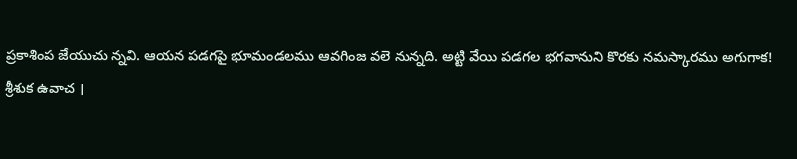ప్రకాశింప జేయుచు న్నవి. ఆయన పడగపై భూమండలము ఆవగింజ వలె నున్నది. అట్టి వేయి పడగల భగవానుని కొరకు నమస్కారము అగుగాక!
శ్రీశుక ఉవాచ ।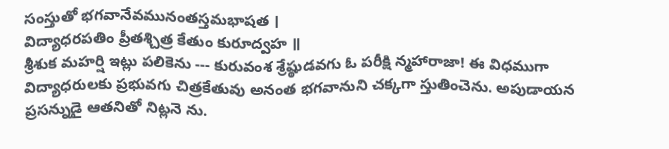సంస్తుతో భగవానేవమునంతస్తమభాషత ।
విద్యాధరపతిం ప్రీతశ్చిత్ర కేతుం కురూద్వహ ॥
శ్రీశుక మహర్షి ఇట్లు పలికెను --- కురువంశ శ్రేష్ఠుడవగు ఓ పరీక్షి న్మహారాజా! ఈ విధముగా విద్యాధరులకు ప్రభువగు చిత్రకేతువు అనంత భగవానుని చక్కగా స్తుతించెను. అపుడాయన ప్రసన్నుడై ఆతనితో నిట్లనె ను.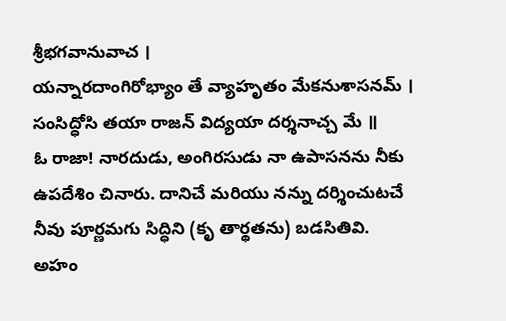శ్రీభగవానువాచ ।
యన్నారదాంగిరోభ్యాం తే వ్యాహృతం మేకనుశాసనమ్ ।
సంసిద్ధోసి తయా రాజన్ విద్యయా దర్శనాచ్చ మే ॥
ఓ రాజా! నారదుడు, అంగిరసుడు నా ఉపాసనను నీకు ఉపదేశిం చినారు. దానిచే మరియు నన్ను దర్శించుటచే నీవు పూర్ణమగు సిద్ధిని (కృ తార్థతను) బడసితివి.
అహం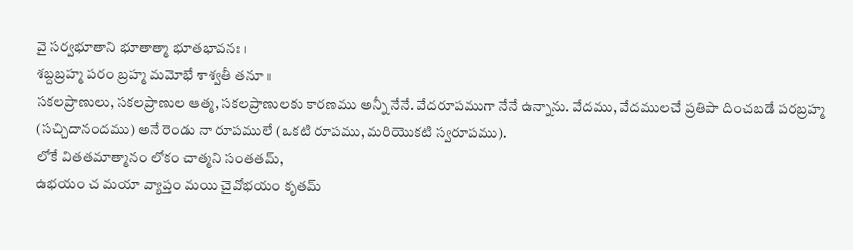వై సర్వభూతాని భూతాత్మా భూతభావనః ।
శబ్దబ్రహ్మ పరం బ్రహ్మ మమోభే శాశ్వతీ తనూ ॥
సకలప్రాణులు, సకలప్రాణుల ఆత్మ, సకలప్రాణులకు కారణము అన్నీ నేనే. వేదరూపముగా నేనే ఉన్నాను. వేదము, వేదములచే ప్రతిపా దించబడే పరబ్రహ్మ (సచ్చిదానందము) అనే రెండు నా రూపములే (ఒకటి రూపము, మరియొకటి స్వరూపము).
లోకే వితతమాత్మానం లోకం చాత్మని సంతతమ్,
ఉభయం చ మయా వ్యాప్తం మయి చైవోభయం కృతమ్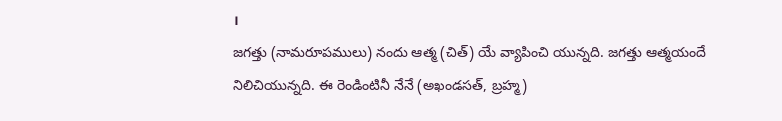।
జగత్తు (నామరూపములు) నందు ఆత్మ (చిత్) యే వ్యాపించి యున్నది. జగత్తు ఆత్మయందే నిలిచియున్నది. ఈ రెండింటినీ నేనే (అఖండసత్, బ్రహ్మ)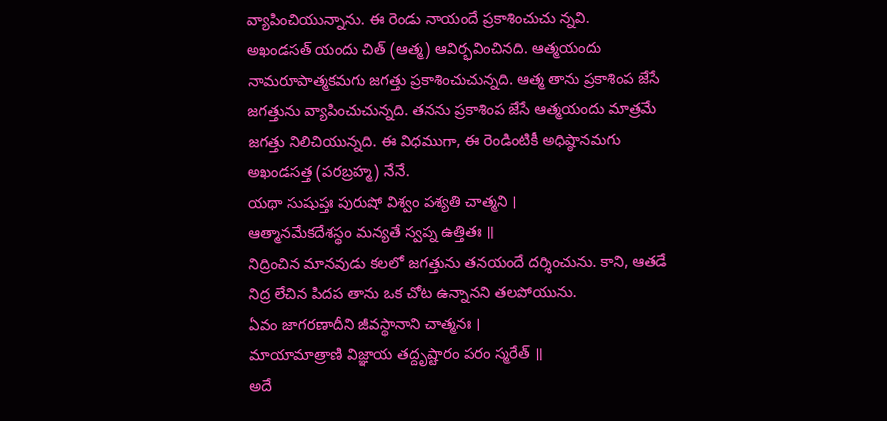వ్యాపించియున్నాను. ఈ రెండు నాయందే ప్రకాశించుచు న్నవి.
అఖండసత్ యందు చిత్ (ఆత్మ) ఆవిర్భవించినది. ఆత్మయందు నామరూపాత్మకమగు జగత్తు ప్రకాశించుచున్నది. ఆత్మ తాను ప్రకాశింప జేసే జగత్తును వ్యాపించుచున్నది. తనను ప్రకాశింప జేసే ఆత్మయందు మాత్రమే జగత్తు నిలిచియున్నది. ఈ విధముగా, ఈ రెండింటికీ అధిష్ఠానమగు అఖండసత్త (పరబ్రహ్మ) నేనే.
యథా సుషుప్తః పురుషో విశ్వం పశ్యతి చాత్మని ।
ఆత్మానమేకదేశస్థం మన్యతే స్వప్న ఉత్తితః ॥
నిద్రించిన మానవుడు కలలో జగత్తును తనయందే దర్శించును. కాని, ఆతడే నిద్ర లేచిన పిదప తాను ఒక చోట ఉన్నానని తలపోయును.
ఏవం జాగరణాదీని జీవస్థానాని చాత్మనః ।
మాయామాత్రాణి విజ్ఞాయ తద్దృష్టారం పరం స్మరేత్ ॥
అదే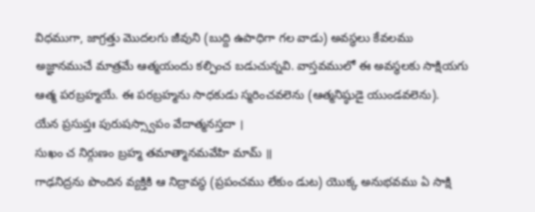విధముగా, జాగ్రత్తు మొదలగు జీవుని (బుద్ది ఉపాధిగా గల వాడు) అవస్థలు కేవలము అజ్ఞానముచే మాత్రమే ఆత్మయందు కల్పించ బడుచున్నవి. వాస్తవములో ఈ అవస్థలకు సాక్షియగు ఆత్మ పరబ్రహ్మయే. ఈ పరబ్రహ్మను సాధకుడు స్మరించవలెను (ఆత్మనిష్ఠుడై యుండవలెను).
యేన ప్రసుప్తః పురుషస్స్వాపం వేదాత్మనస్తదా ।
సుఖం చ నిర్గుణం బ్రహ్మ తమాత్మానమవేహి మామ్ ॥
గాఢనిద్రను పొందిన వ్యక్తికి ఆ నిద్రావస్థ (ప్రపంచము లేకుం డుట) యొక్క అనుభవము ఏ సాక్షి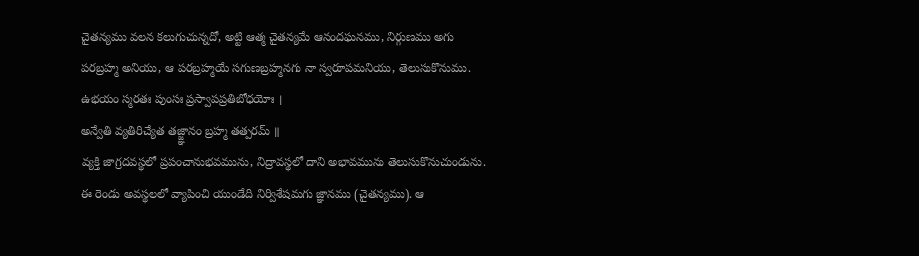చైతన్యము వలన కలుగుచున్నదో, అట్టి ఆత్మ చైతన్యమే ఆనందఘనము, నిర్గుణము అగు పరబ్రహ్మ అనియు, ఆ పరబ్రహ్మయే సగుణబ్రహ్మనగు నా స్వరూపమనియు, తెలుసుకొనుము.
ఉభయం స్మరతః పుంసః ప్రస్వాపప్రతిబోధయోః ।
అన్వేతి వ్యతిరిచ్యేత తజ్జ్ఞానం బ్రహ్మ తత్పరమ్ ॥
వ్యక్తి జాగ్రదవస్థలో ప్రపంచానుభవమును, నిద్రావస్థలో దాని అభావమును తెలుసుకొనుచుండును. ఈ రెండు అవస్థలలో వ్యాపించి యుండేది నిర్విశేషమగు జ్ఞానము (చైతన్యము). ఆ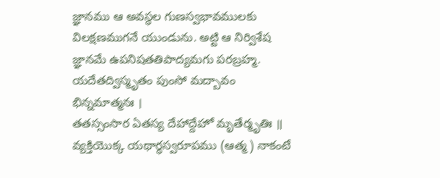జ్ఞానము ఆ అవస్థల గుణస్వభావములకు విలక్షణముగనే యుండును. అట్టి ఆ నిర్విశేష జ్ఞానమే ఉపనిషతతిపాద్యమగు పరబ్రహ్మ.
యదేతద్విస్మృతం పుంసో మద్బావం భిన్నమాత్మనః ।
తతస్సంసార ఏతస్య దేహాద్దేహో మృతేర్మృతిః ॥
వ్యక్తియొక్క యథార్థస్వరూపము (ఆత్మ) నాకంటే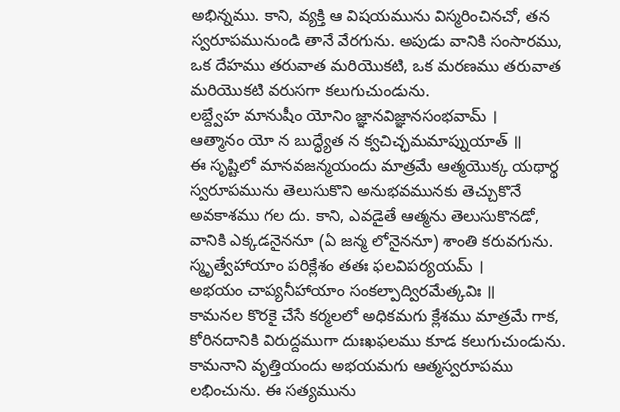అభిన్నము. కాని, వ్యక్తి ఆ విషయమును విస్మరించినచో, తన స్వరూపమునుండి తానే వేరగును. అపుడు వానికి సంసారము, ఒక దేహము తరువాత మరియొకటి, ఒక మరణము తరువాత మరియొకటి వరుసగా కలుగుచుండును.
లబ్ద్వేహ మానుషీం యోనిం జ్ఞానవిజ్ఞానసంభవామ్ ।
ఆత్మానం యో న బుద్ధ్యేత న క్వచిచ్ఛమమాప్నుయాత్ ॥
ఈ సృష్టిలో మానవజన్మయందు మాత్రమే ఆత్మయొక్క యథార్థ స్వరూపమును తెలుసుకొని అనుభవమునకు తెచ్చుకొనే అవకాశము గల దు. కాని, ఎవడైతే ఆత్మను తెలుసుకొనడో, వానికి ఎక్కడనైననూ (ఏ జన్మ లోనైననూ) శాంతి కరువగును.
స్మృత్వేహాయాం పరిక్లేశం తతః ఫలవిపర్యయమ్ ।
అభయం చాప్యనీహాయాం సంకల్పాద్విరమేత్కవిః ॥
కామనల కొరకై చేసే కర్మలలో అధికమగు క్లేశము మాత్రమే గాక, కోరినదానికి విరుద్దముగా దుఃఖఫలము కూడ కలుగుచుండును. కామనాని వృత్తియందు అభయమగు ఆత్మస్వరూపము లభించును. ఈ సత్యమును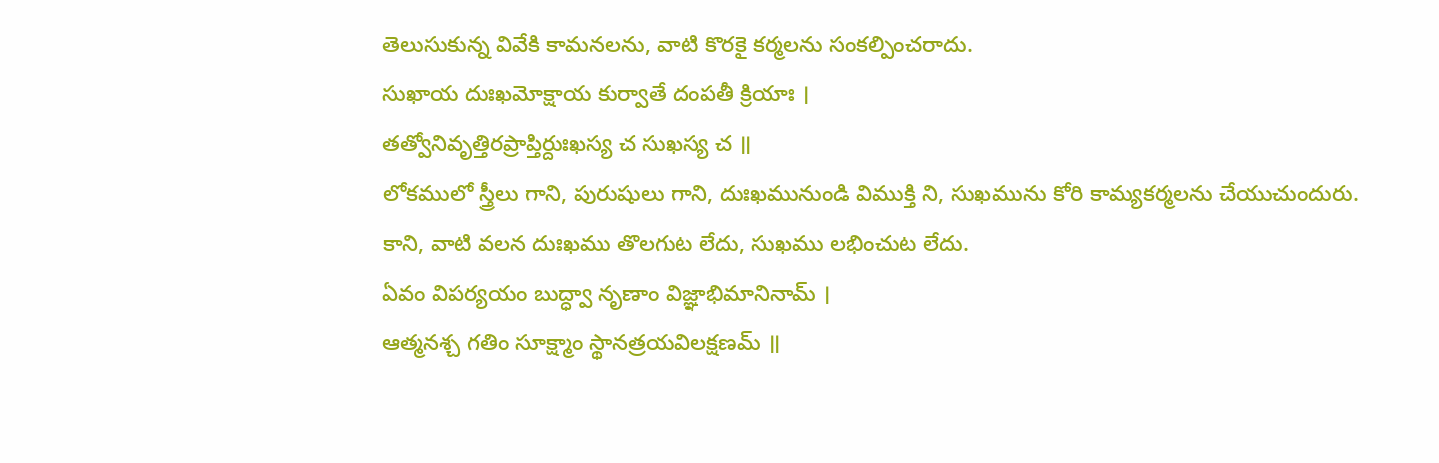తెలుసుకున్న వివేకి కామనలను, వాటి కొరకై కర్మలను సంకల్పించరాదు.
సుఖాయ దుఃఖమోక్షాయ కుర్వాతే దంపతీ క్రియాః ।
తత్వోనివృత్తిరప్రాప్తిర్దుఃఖస్య చ సుఖస్య చ ॥
లోకములో స్త్రీలు గాని, పురుషులు గాని, దుఃఖమునుండి విముక్తి ని, సుఖమును కోరి కామ్యకర్మలను చేయుచుందురు. కాని, వాటి వలన దుఃఖము తొలగుట లేదు, సుఖము లభించుట లేదు.
ఏవం విపర్యయం బుద్ధ్వా నృణాం విజ్ఞాభిమానినామ్ ।
ఆత్మనశ్చ గతిం సూక్ష్మాం స్థానత్రయవిలక్షణమ్ ॥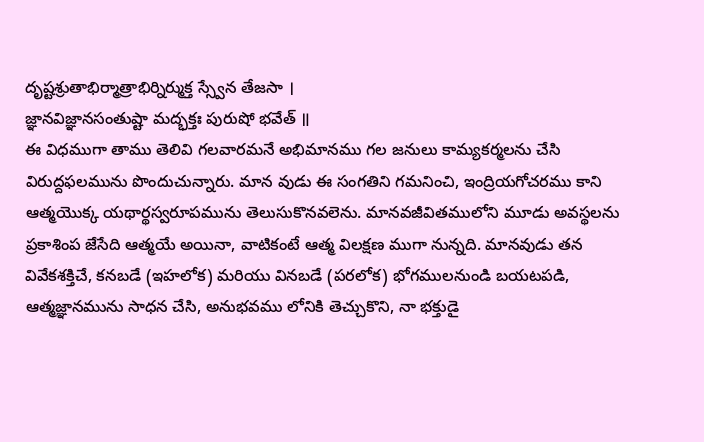దృష్టశ్రుతాభిర్మాత్రాభిర్నిర్ముక్త స్స్వేన తేజసా ।
జ్ఞానవిజ్ఞానసంతుష్టా మద్భక్తః పురుషో భవేత్ ॥
ఈ విధముగా తాము తెలివి గలవారమనే అభిమానము గల జనులు కామ్యకర్మలను చేసి విరుద్దఫలమును పొందుచున్నారు. మాన వుడు ఈ సంగతిని గమనించి, ఇంద్రియగోచరము కాని ఆత్మయొక్క యథార్థస్వరూపమును తెలుసుకొనవలెను. మానవజీవితములోని మూడు అవస్థలను ప్రకాశింప జేసేది ఆత్మయే అయినా, వాటికంటే ఆత్మ విలక్షణ ముగా నున్నది. మానవుడు తన వివేకశక్తిచే, కనబడే (ఇహలోక) మరియు వినబడే (పరలోక) భోగములనుండి బయటపడి, ఆత్మజ్ఞానమును సాధన చేసి, అనుభవము లోనికి తెచ్చుకొని, నా భక్తుడై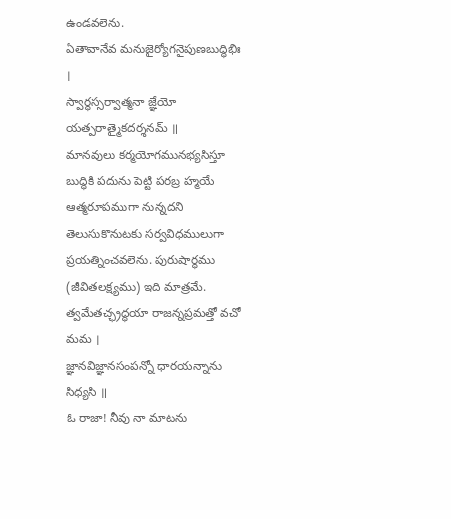ఉండవలెను.
ఏతావానేవ మనుజైర్యోగనైపుణబుద్ధిభిః ।
స్వార్థస్సర్వాత్మనా జ్ఞేయో యత్పరాత్మైకదర్శనమ్ ॥
మానవులు కర్మయోగమునభ్యసిస్తూ బుద్ధికి పదును పెట్టి పరబ్ర హ్మయే ఆత్మరూపముగా నున్నదని తెలుసుకొనుటకు సర్వవిధములుగా ప్రయత్నించవలెను. పురుషార్థము (జీవితలక్ష్యము) ఇది మాత్రమే.
త్వమేతచ్ఛ్రద్ధయా రాజన్నప్రమత్తో వచో మమ ।
జ్ఞానవిజ్ఞానసంపన్నో ధారయన్నాను సిధ్యసి ॥
ఓ రాజా! నీవు నా మాటను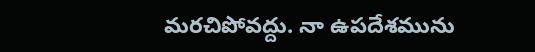మరచిపోవద్దు. నా ఉపదేశమును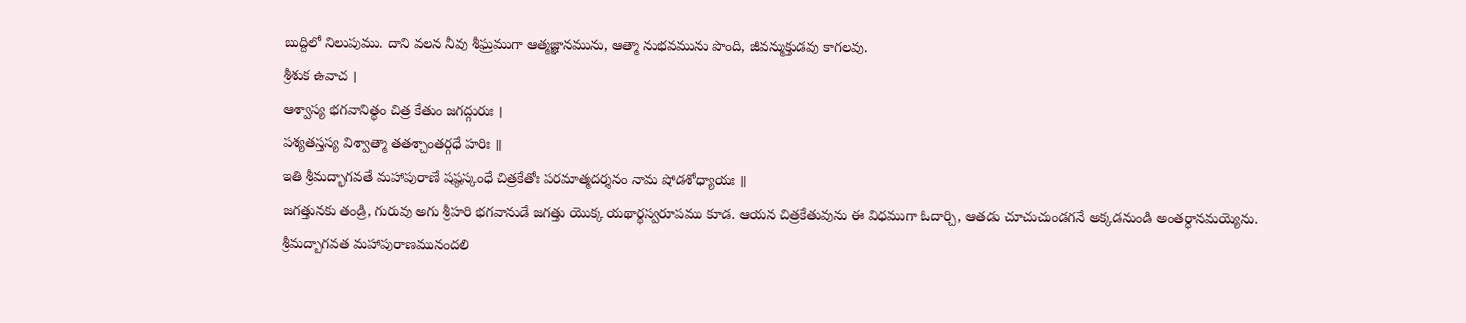బుద్దిలో నిలుపుము. దాని వలన నీవు శీఘ్రముగా ఆత్మజ్ఞానమును, ఆత్మా నుభవమును పొంది, జీవన్ముక్తుడవు కాగలవు.
శ్రీశుక ఉవాచ ।
ఆశ్వాస్య భగవానిత్థం చిత్ర కేతుం జగద్గురుః ।
పశ్యతస్తస్య విశ్వాత్మా తతశ్చాంతర్గధే హరిః ॥
ఇతి శ్రీమద్భాగవతే మహాపురాణే షష్ఠస్కంధే చిత్రకేతోః పరమాత్మదర్శనం నామ షోడశోధ్యాయః ॥
జగత్తునకు తండ్రి, గురువు అగు శ్రీహరి భగవానుడే జగత్తు యొక్క యథార్థస్వరూపము కూడ. ఆయన చిత్రకేతువును ఈ విధముగా ఓదార్చి, ఆతడు చూచుచుండగనే అక్కడనుండి అంతర్ధానమయ్యెను.
శ్రీమద్బాగవత మహాపురాణమునందలి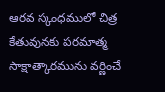ఆరవ స్కంధములో చిత్ర కేతువునకు పరమాత్మ సాక్షాత్కారమును వర్ణించే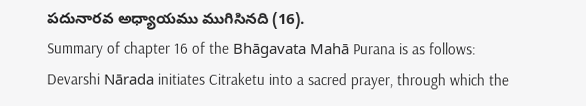పదునారవ అధ్యాయము ముగిసినది (16).
Summary of chapter 16 of the Bhāgavata Mahā Purana is as follows:
Devarshi Nārada initiates Citraketu into a sacred prayer, through which the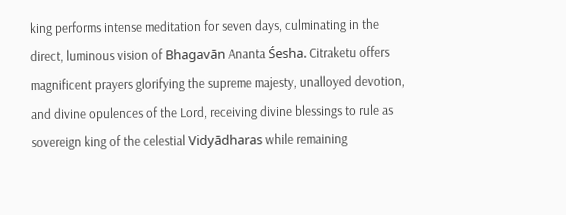king performs intense meditation for seven days, culminating in the direct, luminous vision of Bhagavān Ananta Śesha. Citraketu offers magnificent prayers glorifying the supreme majesty, unalloyed devotion, and divine opulences of the Lord, receiving divine blessings to rule as sovereign king of the celestial Vidyādharas while remaining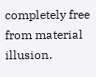completely free from material illusion.